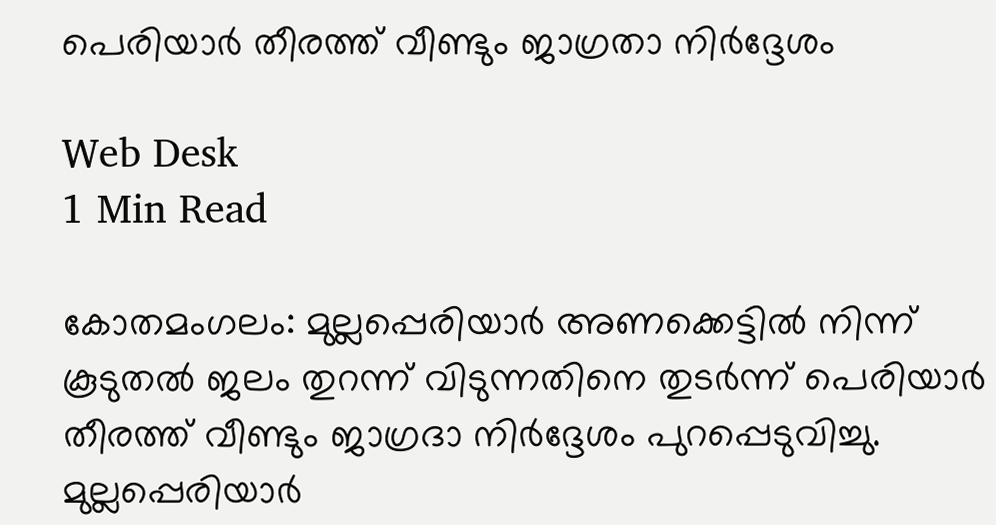പെരിയാര്‍ തീരത്ത് വീണ്ടും ജാഗ്രതാ നിര്‍ദ്ദേശം

Web Desk
1 Min Read

കോതമംഗലം: മുല്ലപ്പെരിയാര്‍ അണക്കെട്ടില്‍ നിന്ന് കൂടുതല്‍ ജലം തുറന്ന് വിടുന്നതിനെ തുടര്‍ന്ന് പെരിയാര്‍ തീരത്ത് വീണ്ടും ജാഗ്രദാ നിര്‍ദ്ദേശം പുറപ്പെടുവിച്ചു. മുല്ലപ്പെരിയാര്‍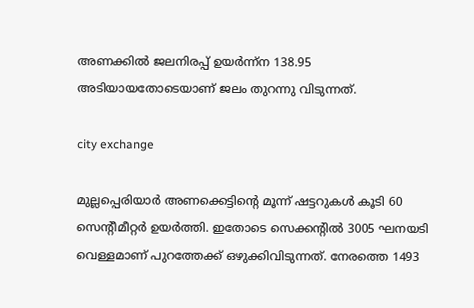അണക്കില്‍ ജലനിരപ്പ് ഉയര്‍ന്ന്‌ന 138.95 അടിയായതോടെയാണ് ജലം തുറന്നു വിടുന്നത്.

city exchange

മുല്ലപ്പെരിയാര്‍ അണക്കെട്ടിന്റെ മൂന്ന് ഷട്ടറുകള്‍ കൂടി 60 സെന്റീമീറ്റര്‍ ഉയര്‍ത്തി. ഇതോടെ സെക്കന്റില്‍ 3005 ഘനയടി വെള്ളമാണ് പുറത്തേക്ക് ഒഴുക്കിവിടുന്നത്. നേരത്തെ 1493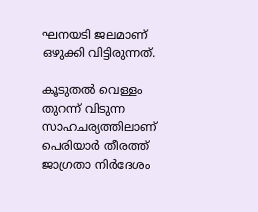ഘനയടി ജലമാണ് ഒഴുക്കി വിട്ടിരുന്നത്.

കൂടുതല്‍ വെള്ളം തുറന്ന് വിടുന്ന സാഹചര്യത്തിലാണ് പെരിയാര്‍ തീരത്ത് ജാഗ്രതാ നിര്‍ദേശം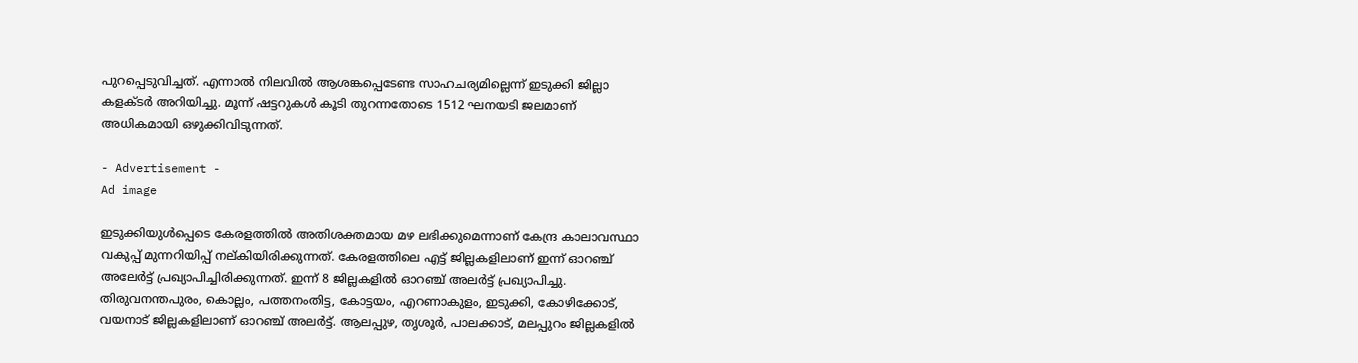പുറപ്പെടുവിച്ചത്. എന്നാല്‍ നിലവില്‍ ആശങ്കപ്പെടേണ്ട സാഹചര്യമില്ലെന്ന് ഇടുക്കി ജില്ലാ കളക്ടര്‍ അറിയിച്ചു. മൂന്ന് ഷട്ടറുകള്‍ കൂടി തുറന്നതോടെ 1512 ഘനയടി ജലമാണ് അധികമായി ഒഴുക്കിവിടുന്നത്.

- Advertisement -
Ad image

ഇടുക്കിയുള്‍പ്പെടെ കേരളത്തില്‍ അതിശക്തമായ മഴ ലഭിക്കുമെന്നാണ് കേന്ദ്ര കാലാവസ്ഥാ വകുപ്പ് മുന്നറിയിപ്പ് നല്കിയിരിക്കുന്നത്. കേരളത്തിലെ എട്ട് ജില്ലകളിലാണ് ഇന്ന് ഓറഞ്ച് അലേര്‍ട്ട് പ്രഖ്യാപിച്ചിരിക്കുന്നത്. ഇന്ന് 8 ജില്ലകളില്‍ ഓറഞ്ച് അലര്‍ട്ട് പ്രഖ്യാപിച്ചു. തിരുവനന്തപുരം, കൊല്ലം, പത്തനംതിട്ട, കോട്ടയം, എറണാകുളം, ഇടുക്കി, കോഴിക്കോട്, വയനാട് ജില്ലകളിലാണ് ഓറഞ്ച് അലര്‍ട്ട്. ആലപ്പുഴ, തൃശൂര്‍, പാലക്കാട്, മലപ്പുറം ജില്ലകളില്‍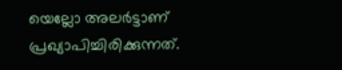യെല്ലോ അലര്‍ട്ടാണ് പ്രഖ്യാപിച്ചിരിക്കുന്നത്.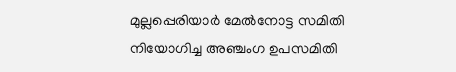മുല്ലപ്പെരിയാര്‍ മേല്‍നോട്ട സമിതി നിയോഗിച്ച അഞ്ചംഗ ഉപസമിതി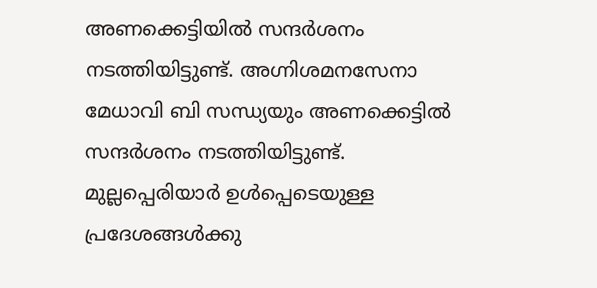അണക്കെട്ടിയില്‍ സന്ദര്‍ശനം നടത്തിയിട്ടുണ്ട്. അഗ്നിശമനസേനാ മേധാവി ബി സന്ധ്യയും അണക്കെട്ടില്‍ സന്ദര്‍ശനം നടത്തിയിട്ടുണ്ട്. മുല്ലപ്പെരിയാര്‍ ഉള്‍പ്പെടെയുള്ള പ്രദേശങ്ങള്‍ക്കു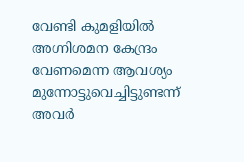വേണ്ടി കുമളിയില്‍ അഗ്നിശമന കേന്ദ്രം വേണമെന്ന ആവശ്യം മുന്നോട്ടുവെച്ചിട്ടുണ്ടന്ന് അവര്‍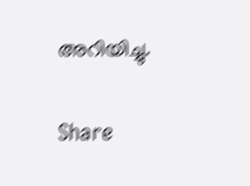അറിയിച്ചു.

Share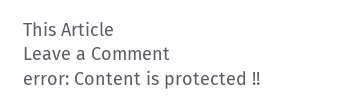This Article
Leave a Comment
error: Content is protected !!